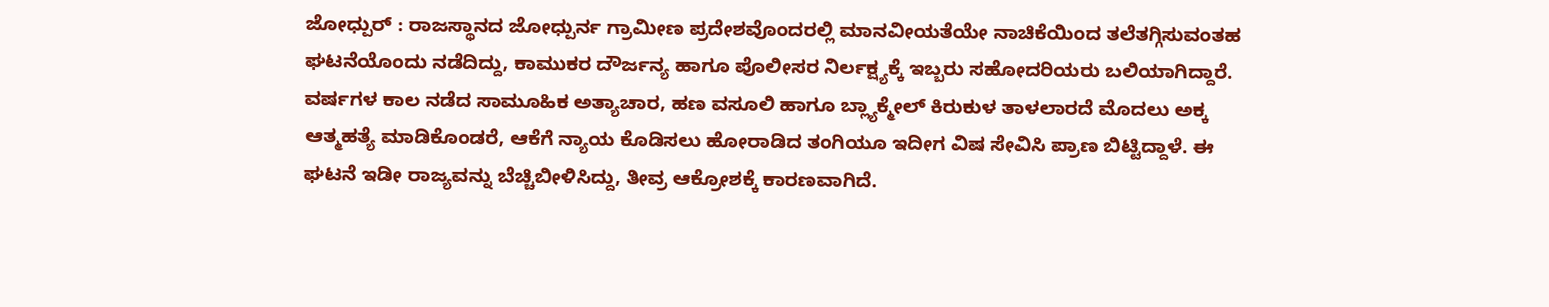ಜೋಧ್ಪುರ್ : ರಾಜಸ್ಥಾನದ ಜೋಧ್ಪುರ್ನ ಗ್ರಾಮೀಣ ಪ್ರದೇಶವೊಂದರಲ್ಲಿ ಮಾನವೀಯತೆಯೇ ನಾಚಿಕೆಯಿಂದ ತಲೆತಗ್ಗಿಸುವಂತಹ ಘಟನೆಯೊಂದು ನಡೆದಿದ್ದು, ಕಾಮುಕರ ದೌರ್ಜನ್ಯ ಹಾಗೂ ಪೊಲೀಸರ ನಿರ್ಲಕ್ಷ್ಯಕ್ಕೆ ಇಬ್ಬರು ಸಹೋದರಿಯರು ಬಲಿಯಾಗಿದ್ದಾರೆ. ವರ್ಷಗಳ ಕಾಲ ನಡೆದ ಸಾಮೂಹಿಕ ಅತ್ಯಾಚಾರ, ಹಣ ವಸೂಲಿ ಹಾಗೂ ಬ್ಲ್ಯಾಕ್ಮೇಲ್ ಕಿರುಕುಳ ತಾಳಲಾರದೆ ಮೊದಲು ಅಕ್ಕ ಆತ್ಮಹತ್ಯೆ ಮಾಡಿಕೊಂಡರೆ, ಆಕೆಗೆ ನ್ಯಾಯ ಕೊಡಿಸಲು ಹೋರಾಡಿದ ತಂಗಿಯೂ ಇದೀಗ ವಿಷ ಸೇವಿಸಿ ಪ್ರಾಣ ಬಿಟ್ಟಿದ್ದಾಳೆ. ಈ ಘಟನೆ ಇಡೀ ರಾಜ್ಯವನ್ನು ಬೆಚ್ಚಿಬೀಳಿಸಿದ್ದು, ತೀವ್ರ ಆಕ್ರೋಶಕ್ಕೆ ಕಾರಣವಾಗಿದೆ.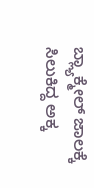ಬ್ಲ್ಯಾಕ್ಮೇಲ್ ಜಾಲಕ್ಕೆ ಸಿಲುಕಿದ್ದ ಅಕ್ಕ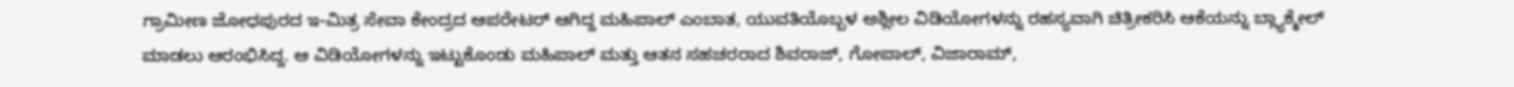ಗ್ರಾಮೀಣ ಜೋಧಪುರದ ಇ-ಮಿತ್ರ ಸೇವಾ ಕೇಂದ್ರದ ಆಪರೇಟರ್ ಆಗಿದ್ದ ಮಹಿಪಾಲ್ ಎಂಬಾತ, ಯುವತಿಯೊಬ್ಬಳ ಅಶ್ಲೀಲ ವಿಡಿಯೋಗಳನ್ನು ರಹಸ್ಯವಾಗಿ ಚಿತ್ರೀಕರಿಸಿ ಆಕೆಯನ್ನು ಬ್ಲ್ಯಾಕ್ಮೇಲ್ ಮಾಡಲು ಆರಂಭಿಸಿದ್ದ. ಆ ವಿಡಿಯೋಗಳನ್ನು ಇಟ್ಟುಕೊಂಡು ಮಹಿಪಾಲ್ ಮತ್ತು ಆತನ ಸಹಚರರಾದ ಶಿವರಾಜ್, ಗೋಪಾಲ್, ವಿಜಾರಾಮ್,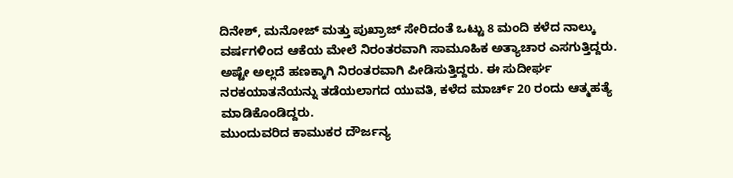ದಿನೇಶ್, ಮನೋಜ್ ಮತ್ತು ಪುಖ್ರಾಜ್ ಸೇರಿದಂತೆ ಒಟ್ಟು 8 ಮಂದಿ ಕಳೆದ ನಾಲ್ಕು ವರ್ಷಗಳಿಂದ ಆಕೆಯ ಮೇಲೆ ನಿರಂತರವಾಗಿ ಸಾಮೂಹಿಕ ಅತ್ಯಾಚಾರ ಎಸಗುತ್ತಿದ್ದರು. ಅಷ್ಟೇ ಅಲ್ಲದೆ ಹಣಕ್ಕಾಗಿ ನಿರಂತರವಾಗಿ ಪೀಡಿಸುತ್ತಿದ್ದರು. ಈ ಸುದೀರ್ಘ ನರಕಯಾತನೆಯನ್ನು ತಡೆಯಲಾಗದ ಯುವತಿ, ಕಳೆದ ಮಾರ್ಚ್ 20 ರಂದು ಆತ್ಮಹತ್ಯೆ ಮಾಡಿಕೊಂಡಿದ್ದರು.
ಮುಂದುವರಿದ ಕಾಮುಕರ ದೌರ್ಜನ್ಯ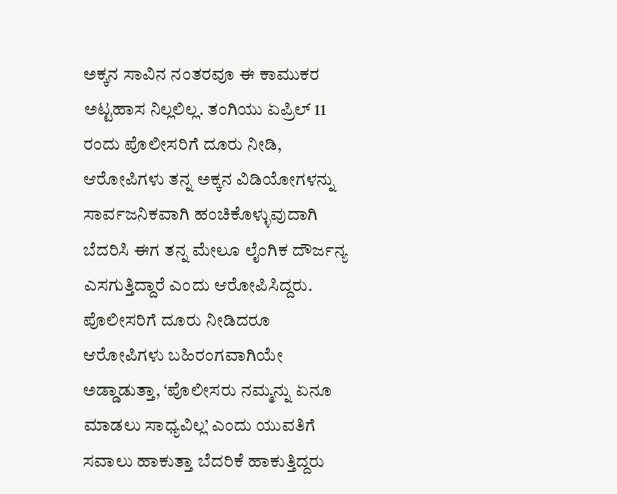ಅಕ್ಕನ ಸಾವಿನ ನಂತರವೂ ಈ ಕಾಮುಕರ ಅಟ್ಟಹಾಸ ನಿಲ್ಲಲಿಲ್ಲ. ತಂಗಿಯು ಏಪ್ರಿಲ್ 11 ರಂದು ಪೊಲೀಸರಿಗೆ ದೂರು ನೀಡಿ, ಆರೋಪಿಗಳು ತನ್ನ ಅಕ್ಕನ ವಿಡಿಯೋಗಳನ್ನು ಸಾರ್ವಜನಿಕವಾಗಿ ಹಂಚಿಕೊಳ್ಳುವುದಾಗಿ ಬೆದರಿಸಿ ಈಗ ತನ್ನ ಮೇಲೂ ಲೈಂಗಿಕ ದೌರ್ಜನ್ಯ ಎಸಗುತ್ತಿದ್ದಾರೆ ಎಂದು ಆರೋಪಿಸಿದ್ದರು. ಪೊಲೀಸರಿಗೆ ದೂರು ನೀಡಿದರೂ ಆರೋಪಿಗಳು ಬಹಿರಂಗವಾಗಿಯೇ ಅಡ್ಡಾಡುತ್ತಾ, ‘ಪೊಲೀಸರು ನಮ್ಮನ್ನು ಏನೂ ಮಾಡಲು ಸಾಧ್ಯವಿಲ್ಲ’ ಎಂದು ಯುವತಿಗೆ ಸವಾಲು ಹಾಕುತ್ತಾ ಬೆದರಿಕೆ ಹಾಕುತ್ತಿದ್ದರು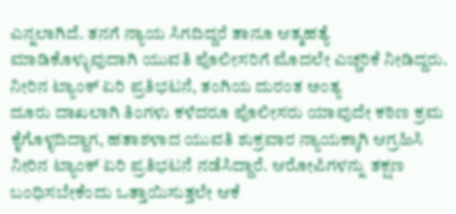ಎನ್ನಲಾಗಿದೆ. ತನಗೆ ನ್ಯಾಯ ಸಿಗದಿದ್ದರೆ ತಾನೂ ಆತ್ಮಹತ್ಯೆ ಮಾಡಿಕೊಳ್ಳುವುದಾಗಿ ಯುವತಿ ಪೊಲೀಸರಿಗೆ ಮೊದಲೇ ಎಚ್ಚರಿಕೆ ನೀಡಿದ್ದರು.
ನೀರಿನ ಟ್ಯಾಂಕ್ ಏರಿ ಪ್ರತಿಭಟನೆ, ತಂಗಿಯ ದುರಂತ ಅಂತ್ಯ
ದೂರು ದಾಖಲಾಗಿ ತಿಂಗಳು ಕಳೆದರೂ ಪೊಲೀಸರು ಯಾವುದೇ ಕಠಿಣ ಕ್ರಮ ಕೈಗೊಳ್ಳದಿದ್ದಾಗ, ಹತಾಶಳಾದ ಯುವತಿ ಶುಕ್ರವಾರ ನ್ಯಾಯಕ್ಕಾಗಿ ಆಗ್ರಹಿಸಿ ನೀರಿನ ಟ್ಯಾಂಕ್ ಏರಿ ಪ್ರತಿಭಟನೆ ನಡೆಸಿದ್ದಾರೆ. ಆರೋಪಿಗಳನ್ನು ತಕ್ಷಣ ಬಂಧಿಸಬೇಕೆಂದು ಒತ್ತಾಯಿಸುತ್ತಲೇ ಆಕೆ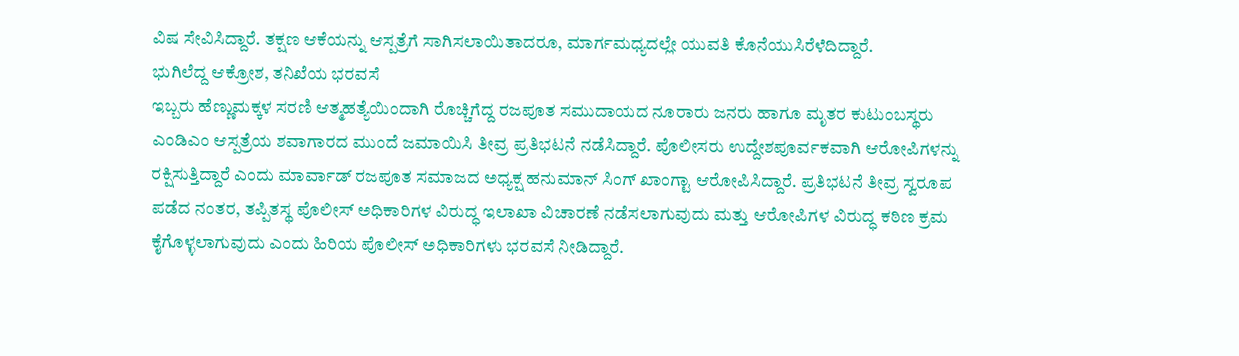ವಿಷ ಸೇವಿಸಿದ್ದಾರೆ. ತಕ್ಷಣ ಆಕೆಯನ್ನು ಆಸ್ಪತ್ರೆಗೆ ಸಾಗಿಸಲಾಯಿತಾದರೂ, ಮಾರ್ಗಮಧ್ಯದಲ್ಲೇ ಯುವತಿ ಕೊನೆಯುಸಿರೆಳೆದಿದ್ದಾರೆ.
ಭುಗಿಲೆದ್ದ ಆಕ್ರೋಶ, ತನಿಖೆಯ ಭರವಸೆ
ಇಬ್ಬರು ಹೆಣ್ಣುಮಕ್ಕಳ ಸರಣಿ ಆತ್ಮಹತ್ಯೆಯಿಂದಾಗಿ ರೊಚ್ಚಿಗೆದ್ದ ರಜಪೂತ ಸಮುದಾಯದ ನೂರಾರು ಜನರು ಹಾಗೂ ಮೃತರ ಕುಟುಂಬಸ್ಥರು ಎಂಡಿಎಂ ಆಸ್ಪತ್ರೆಯ ಶವಾಗಾರದ ಮುಂದೆ ಜಮಾಯಿಸಿ ತೀವ್ರ ಪ್ರತಿಭಟನೆ ನಡೆಸಿದ್ದಾರೆ. ಪೊಲೀಸರು ಉದ್ದೇಶಪೂರ್ವಕವಾಗಿ ಆರೋಪಿಗಳನ್ನು ರಕ್ಷಿಸುತ್ತಿದ್ದಾರೆ ಎಂದು ಮಾರ್ವಾಡ್ ರಜಪೂತ ಸಮಾಜದ ಅಧ್ಯಕ್ಷ ಹನುಮಾನ್ ಸಿಂಗ್ ಖಾಂಗ್ಟಾ ಆರೋಪಿಸಿದ್ದಾರೆ. ಪ್ರತಿಭಟನೆ ತೀವ್ರ ಸ್ವರೂಪ ಪಡೆದ ನಂತರ, ತಪ್ಪಿತಸ್ಥ ಪೊಲೀಸ್ ಅಧಿಕಾರಿಗಳ ವಿರುದ್ಧ ಇಲಾಖಾ ವಿಚಾರಣೆ ನಡೆಸಲಾಗುವುದು ಮತ್ತು ಆರೋಪಿಗಳ ವಿರುದ್ಧ ಕಠಿಣ ಕ್ರಮ ಕೈಗೊಳ್ಳಲಾಗುವುದು ಎಂದು ಹಿರಿಯ ಪೊಲೀಸ್ ಅಧಿಕಾರಿಗಳು ಭರವಸೆ ನೀಡಿದ್ದಾರೆ.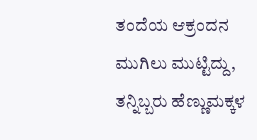ತಂದೆಯ ಆಕ್ರಂದನ ಮುಗಿಲು ಮುಟ್ಟಿದ್ದು, ತನ್ನಿಬ್ಬರು ಹೆಣ್ಣುಮಕ್ಕಳ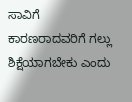ಸಾವಿಗೆ ಕಾರಣರಾದವರಿಗೆ ಗಲ್ಲು ಶಿಕ್ಷೆಯಾಗಬೇಕು ಎಂದು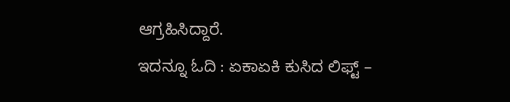ಆಗ್ರಹಿಸಿದ್ದಾರೆ.
ಇದನ್ನೂ ಓದಿ : ಏಕಾಏಕಿ ಕುಸಿದ ಲಿಫ್ಟ್ –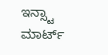ಇನ್ಸ್ಟಾ ಮಾರ್ಟ್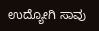ಉದ್ಯೋಗಿ ಸಾವು